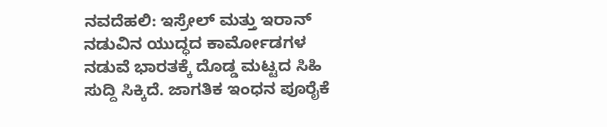ನವದೆಹಲಿ: ಇಸ್ರೇಲ್ ಮತ್ತು ಇರಾನ್ ನಡುವಿನ ಯುದ್ಧದ ಕಾರ್ಮೋಡಗಳ ನಡುವೆ ಭಾರತಕ್ಕೆ ದೊಡ್ಡ ಮಟ್ಟದ ಸಿಹಿ ಸುದ್ದಿ ಸಿಕ್ಕಿದೆ. ಜಾಗತಿಕ ಇಂಧನ ಪೂರೈಕೆ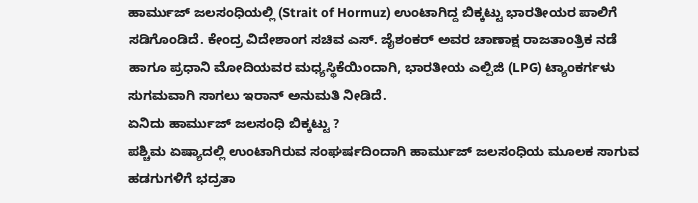ಹಾರ್ಮುಜ್ ಜಲಸಂಧಿಯಲ್ಲಿ (Strait of Hormuz) ಉಂಟಾಗಿದ್ದ ಬಿಕ್ಕಟ್ಟು ಭಾರತೀಯರ ಪಾಲಿಗೆ ಸಡಿಗೊಂಡಿದೆ. ಕೇಂದ್ರ ವಿದೇಶಾಂಗ ಸಚಿವ ಎಸ್. ಜೈಶಂಕರ್ ಅವರ ಚಾಣಾಕ್ಷ ರಾಜತಾಂತ್ರಿಕ ನಡೆ ಹಾಗೂ ಪ್ರಧಾನಿ ಮೋದಿಯವರ ಮಧ್ಯಸ್ಥಿಕೆಯಿಂದಾಗಿ, ಭಾರತೀಯ ಎಲ್ಪಿಜಿ (LPG) ಟ್ಯಾಂಕರ್ಗಳು ಸುಗಮವಾಗಿ ಸಾಗಲು ಇರಾನ್ ಅನುಮತಿ ನೀಡಿದೆ.
ಏನಿದು ಹಾರ್ಮುಜ್ ಜಲಸಂಧಿ ಬಿಕ್ಕಟ್ಟು ?
ಪಶ್ಚಿಮ ಏಷ್ಯಾದಲ್ಲಿ ಉಂಟಾಗಿರುವ ಸಂಘರ್ಷದಿಂದಾಗಿ ಹಾರ್ಮುಜ್ ಜಲಸಂಧಿಯ ಮೂಲಕ ಸಾಗುವ ಹಡಗುಗಳಿಗೆ ಭದ್ರತಾ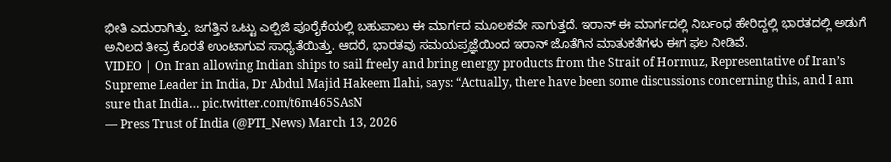ಭೀತಿ ಎದುರಾಗಿತ್ತು. ಜಗತ್ತಿನ ಒಟ್ಟು ಎಲ್ಪಿಜಿ ಪೂರೈಕೆಯಲ್ಲಿ ಬಹುಪಾಲು ಈ ಮಾರ್ಗದ ಮೂಲಕವೇ ಸಾಗುತ್ತದೆ. ಇರಾನ್ ಈ ಮಾರ್ಗದಲ್ಲಿ ನಿರ್ಬಂಧ ಹೇರಿದ್ದಲ್ಲಿ ಭಾರತದಲ್ಲಿ ಅಡುಗೆ ಅನಿಲದ ತೀವ್ರ ಕೊರತೆ ಉಂಟಾಗುವ ಸಾಧ್ಯತೆಯಿತ್ತು. ಆದರೆ, ಭಾರತವು ಸಮಯಪ್ರಜ್ಞೆಯಿಂದ ಇರಾನ್ ಜೊತೆಗಿನ ಮಾತುಕತೆಗಳು ಈಗ ಫಲ ನೀಡಿವೆ.
VIDEO | On Iran allowing Indian ships to sail freely and bring energy products from the Strait of Hormuz, Representative of Iran’s Supreme Leader in India, Dr Abdul Majid Hakeem Ilahi, says: “Actually, there have been some discussions concerning this, and I am sure that India… pic.twitter.com/t6m465SAsN
— Press Trust of India (@PTI_News) March 13, 2026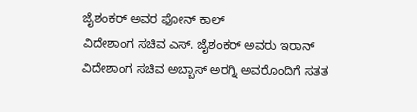ಜೈಶಂಕರ್ ಅವರ ಫೋನ್ ಕಾಲ್
ವಿದೇಶಾಂಗ ಸಚಿವ ಎಸ್. ಜೈಶಂಕರ್ ಅವರು ಇರಾನ್ ವಿದೇಶಾಂಗ ಸಚಿವ ಅಬ್ಬಾಸ್ ಅರಗ್ನಿ ಅವರೊಂದಿಗೆ ಸತತ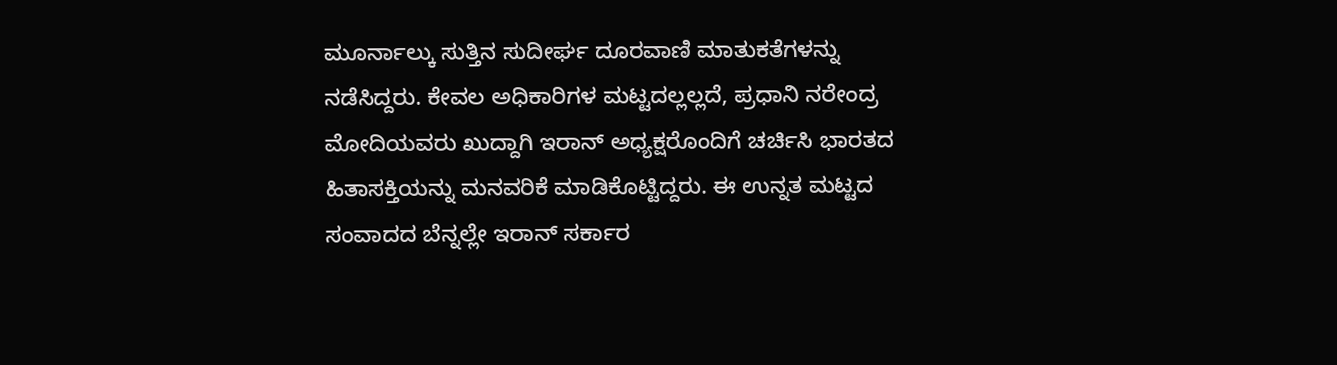ಮೂರ್ನಾಲ್ಕು ಸುತ್ತಿನ ಸುದೀರ್ಘ ದೂರವಾಣಿ ಮಾತುಕತೆಗಳನ್ನು ನಡೆಸಿದ್ದರು. ಕೇವಲ ಅಧಿಕಾರಿಗಳ ಮಟ್ಟದಲ್ಲಲ್ಲದೆ, ಪ್ರಧಾನಿ ನರೇಂದ್ರ ಮೋದಿಯವರು ಖುದ್ದಾಗಿ ಇರಾನ್ ಅಧ್ಯಕ್ಷರೊಂದಿಗೆ ಚರ್ಚಿಸಿ ಭಾರತದ ಹಿತಾಸಕ್ತಿಯನ್ನು ಮನವರಿಕೆ ಮಾಡಿಕೊಟ್ಟಿದ್ದರು. ಈ ಉನ್ನತ ಮಟ್ಟದ ಸಂವಾದದ ಬೆನ್ನಲ್ಲೇ ಇರಾನ್ ಸರ್ಕಾರ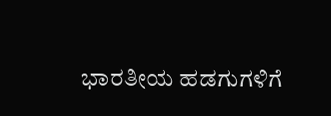ಭಾರತೀಯ ಹಡಗುಗಳಿಗೆ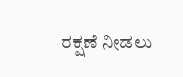ರಕ್ಷಣೆ ನೀಡಲು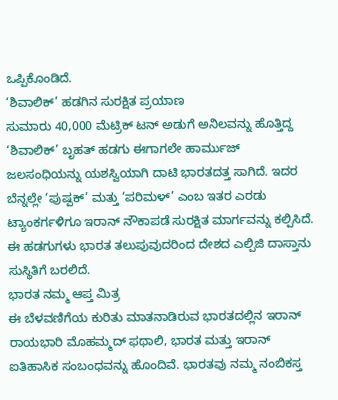ಒಪ್ಪಿಕೊಂಡಿದೆ.
‘ಶಿವಾಲಿಕ್’ ಹಡಗಿನ ಸುರಕ್ಷಿತ ಪ್ರಯಾಣ
ಸುಮಾರು 40,000 ಮೆಟ್ರಿಕ್ ಟನ್ ಅಡುಗೆ ಅನಿಲವನ್ನು ಹೊತ್ತಿದ್ದ ‘ಶಿವಾಲಿಕ್’ ಬೃಹತ್ ಹಡಗು ಈಗಾಗಲೇ ಹಾರ್ಮುಜ್ ಜಲಸಂಧಿಯನ್ನು ಯಶಸ್ವಿಯಾಗಿ ದಾಟಿ ಭಾರತದತ್ತ ಸಾಗಿದೆ. ಇದರ ಬೆನ್ನಲ್ಲೇ ‘ಪುಷ್ಪಕ್’ ಮತ್ತು ‘ಪರಿಮಳ್’ ಎಂಬ ಇತರ ಎರಡು ಟ್ಯಾಂಕರ್ಗಳಿಗೂ ಇರಾನ್ ನೌಕಾಪಡೆ ಸುರಕ್ಷಿತ ಮಾರ್ಗವನ್ನು ಕಲ್ಪಿಸಿದೆ. ಈ ಹಡಗುಗಳು ಭಾರತ ತಲುಪುವುದರಿಂದ ದೇಶದ ಎಲ್ಪಿಜಿ ದಾಸ್ತಾನು ಸುಸ್ಥಿತಿಗೆ ಬರಲಿದೆ.
ಭಾರತ ನಮ್ಮ ಆಪ್ತ ಮಿತ್ರ
ಈ ಬೆಳವಣಿಗೆಯ ಕುರಿತು ಮಾತನಾಡಿರುವ ಭಾರತದಲ್ಲಿನ ಇರಾನ್ ರಾಯಭಾರಿ ಮೊಹಮ್ಮದ್ ಫಥಾಲಿ, ಭಾರತ ಮತ್ತು ಇರಾನ್ ಐತಿಹಾಸಿಕ ಸಂಬಂಧವನ್ನು ಹೊಂದಿವೆ. ಭಾರತವು ನಮ್ಮ ನಂಬಿಕಸ್ತ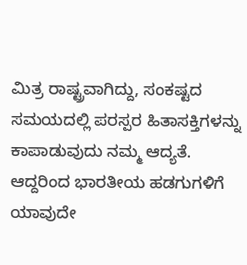ಮಿತ್ರ ರಾಷ್ಟ್ರವಾಗಿದ್ದು, ಸಂಕಷ್ಟದ ಸಮಯದಲ್ಲಿ ಪರಸ್ಪರ ಹಿತಾಸಕ್ತಿಗಳನ್ನು ಕಾಪಾಡುವುದು ನಮ್ಮ ಆದ್ಯತೆ. ಆದ್ದರಿಂದ ಭಾರತೀಯ ಹಡಗುಗಳಿಗೆ ಯಾವುದೇ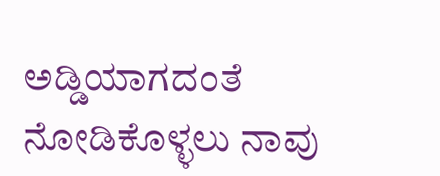ಅಡ್ಡಿಯಾಗದಂತೆ ನೋಡಿಕೊಳ್ಳಲು ನಾವು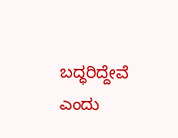ಬದ್ಧರಿದ್ದೇವೆ ಎಂದು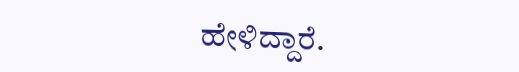ಹೇಳಿದ್ದಾರೆ.